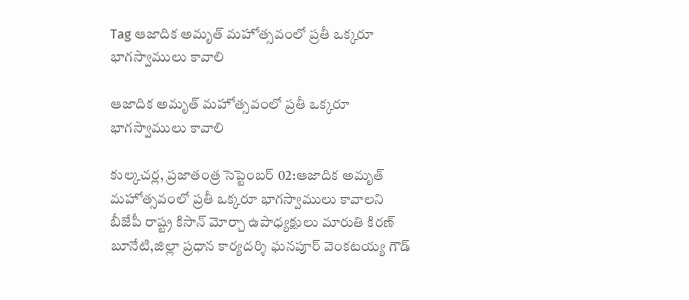Tag ఆజాదిక అమృత్ మహోత్సవంలో ప్రతీ ఒక్కరూ భాగస్వాములు కావాలి

ఆజాదిక అమృత్ మహోత్సవంలో ప్రతీ ఒక్కరూ భాగస్వాములు కావాలి

కుల్కచర్ల, ప్రజాతంత్ర సెప్టెంబర్ 02:ఆజాదిక అమృత్ మహోత్సవంలో ప్రతీ ఒక్కరూ భాగస్వాములు కావాలని బీజేపీ రాష్ట్ర కిసాన్ మోర్చా ఉపాధ్యక్షులు మారుతి కిరణ్ బూనేటి,జిల్లా ప్రధాన కార్యదర్శి ఘనపూర్ వెంకటయ్య గౌడ్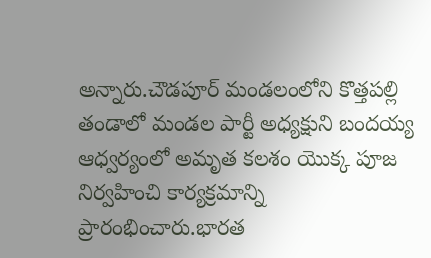అన్నారు.చౌడపూర్ మండలంలోని కొత్తపల్లి తండాలో మండల పార్టీ అధ్యక్షుని బందయ్య ఆధ్వర్యంలో అమృత కలశం యొక్క పూజ నిర్వహించి కార్యక్రమాన్ని ప్రారంభించారు.భారత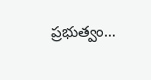ప్రభుత్వం…